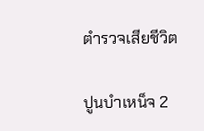ตํารวจเสียชีวิต

ปูนบำเหน็จ 2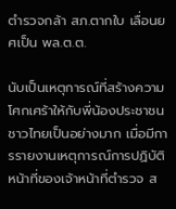ตำรวจกล้า สภ.ตากใบ เลื่อนยศเป็น พล.ต.ต.

นับเป็นเหตุการณ์ที่สร้างความโศกเศร้าให้กับพี่น้องประชาชนชาวไทยเป็นอย่างมาก เมื่อมีการรายงานเหตุการณ์การปฏิบัติหน้าที่ของเจ้าหน้าที่ตำรวจ ส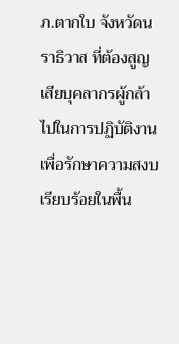ภ.ตากใบ จังหวัดนราธิวาส ที่ต้องสูญเสียบุคลากรผู้กล้าไปในการปฏิบัติงานเพื่อรักษาความสงบเรียบร้อยในพื้น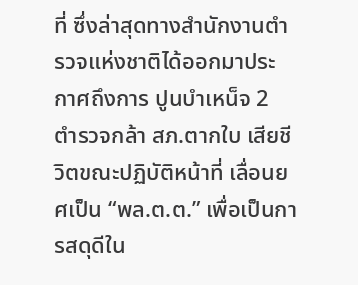ที่ ซึ่งล่าสุดทางสำนักงานตำรวจแห่งชาติได้ออกมาประกาศถึงการ ปูนบำเหน็จ 2 ตำรวจกล้า สภ.ตากใบ เสียชีวิตขณะปฏิบัติหน้าที่ เลื่อนยศเป็น “พล.ต.ต.” เพื่อเป็นการสดุดีใน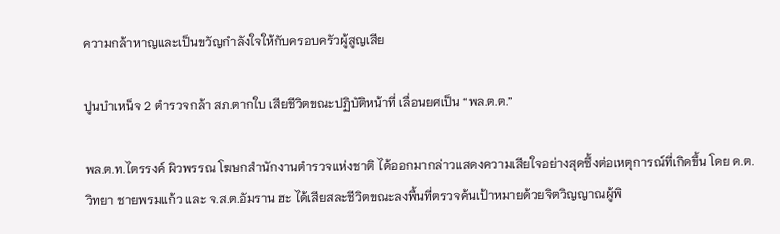ความกล้าหาญและเป็นขวัญกำลังใจให้กับครอบครัวผู้สูญเสีย

ปูนบำเหน็จ 2 ตำรวจกล้า สภ.ตากใบ เสียชีวิตขณะปฏิบัติหน้าที่ เลื่อนยศเป็น “พล.ต.ต.”

พล.ต.ท.ไตรรงค์ ผิวพรรณ โฆษกสำนักงานตำรวจแห่งชาติ ได้ออกมากล่าวแสดงความเสียใจอย่างสุดซึ้งต่อเหตุการณ์ที่เกิดขึ้น โดย ด.ต.วิทยา ชายพรมแก้ว และ จ.ส.ต.อัมราน ฮะ ได้เสียสละชีวิตขณะลงพื้นที่ตรวจค้นเป้าหมายด้วยจิตวิญญาณผู้พิ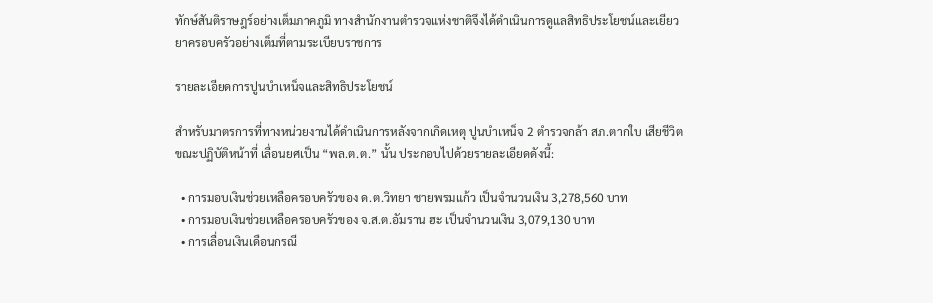ทักษ์สันติราษฎร์อย่างเต็มภาคภูมิ ทางสำนักงานตำรวจแห่งชาติจึงได้ดำเนินการดูแลสิทธิประโยชน์และเยียวยาครอบครัวอย่างเต็มที่ตามระเบียบราชการ

รายละเอียดการปูนบำเหน็จและสิทธิประโยชน์

สำหรับมาตรการที่ทางหน่วยงานได้ดำเนินการหลังจากเกิดเหตุ ปูนบำเหน็จ 2 ตำรวจกล้า สภ.ตากใบ เสียชีวิตขณะปฏิบัติหน้าที่ เลื่อนยศเป็น “พล.ต.ต.” นั้น ประกอบไปด้วยรายละเอียดดังนี้:

  • การมอบเงินช่วยเหลือครอบครัวของ ด.ต.วิทยา ชายพรมแก้ว เป็นจำนวนเงิน 3,278,560 บาท
  • การมอบเงินช่วยเหลือครอบครัวของ จ.ส.ต.อัมราน ฮะ เป็นจำนวนเงิน 3,079,130 บาท
  • การเลื่อนเงินเดือนกรณี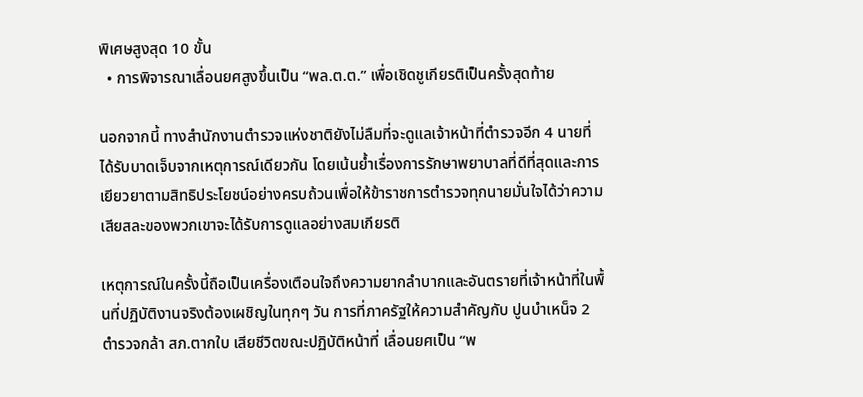พิเศษสูงสุด 10 ขั้น
  • การพิจารณาเลื่อนยศสูงขึ้นเป็น “พล.ต.ต.” เพื่อเชิดชูเกียรติเป็นครั้งสุดท้าย

นอกจากนี้ ทางสำนักงานตำรวจแห่งชาติยังไม่ลืมที่จะดูแลเจ้าหน้าที่ตำรวจอีก 4 นายที่ได้รับบาดเจ็บจากเหตุการณ์เดียวกัน โดยเน้นย้ำเรื่องการรักษาพยาบาลที่ดีที่สุดและการเยียวยาตามสิทธิประโยชน์อย่างครบถ้วนเพื่อให้ข้าราชการตำรวจทุกนายมั่นใจได้ว่าความเสียสละของพวกเขาจะได้รับการดูแลอย่างสมเกียรติ

เหตุการณ์ในครั้งนี้ถือเป็นเครื่องเตือนใจถึงความยากลำบากและอันตรายที่เจ้าหน้าที่ในพื้นที่ปฏิบัติงานจริงต้องเผชิญในทุกๆ วัน การที่ภาครัฐให้ความสำคัญกับ ปูนบำเหน็จ 2 ตำรวจกล้า สภ.ตากใบ เสียชีวิตขณะปฏิบัติหน้าที่ เลื่อนยศเป็น “พ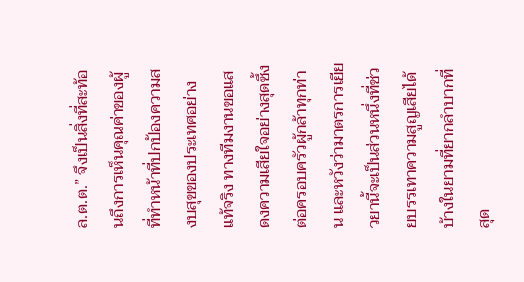ล.ต.ต.” จึงเป็นสิ่งที่สะท้อนถึงการเห็นคุณค่าของผู้ที่ทำหน้าที่ปกป้องความสงบสุขของประเทศอย่างแท้จริง ทางทีมงานขอแสดงความเสียใจอย่างสุดซึ้งต่อครอบครัวผู้กล้าทุกท่าน และหวังว่ามาตรการเยียวยานี้จะเป็นส่วนหนึ่งที่ช่วยบรรเทาความสูญเสียได้บ้างในยามที่ยากลำบากที่สุด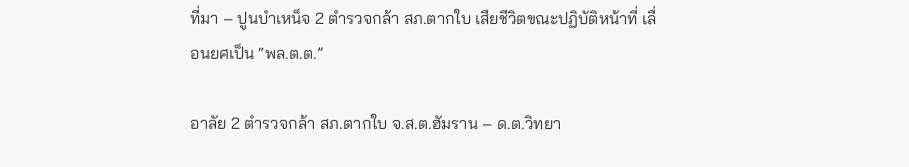ที่มา – ปูนบำเหน็จ 2 ตำรวจกล้า สภ.ตากใบ เสียชีวิตขณะปฏิบัติหน้าที่ เลื่อนยศเป็น “พล.ต.ต.”

อาลัย 2 ตำรวจกล้า สภ.ตากใบ จ.ส.ต.ฮัมราน – ด.ต.วิทยา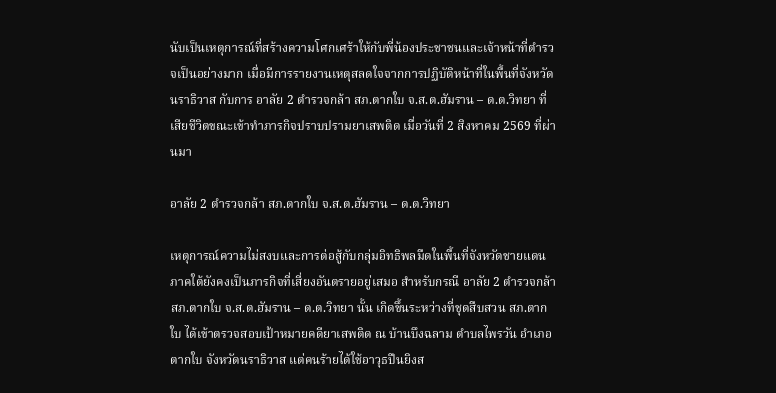นับเป็นเหตุการณ์ที่สร้างความโศกเศร้าให้กับพี่น้องประชาชนและเจ้าหน้าที่ตำรวจเป็นอย่างมาก เมื่อมีการรายงานเหตุสลดใจจากการปฏิบัติหน้าที่ในพื้นที่จังหวัดนราธิวาส กับการ อาลัย 2 ตำรวจกล้า สภ.ตากใบ จ.ส.ต.ฮัมราน – ด.ต.วิทยา ที่เสียชีวิตขณะเข้าทำภารกิจปราบปรามยาเสพติด เมื่อวันที่ 2 สิงหาคม 2569 ที่ผ่านมา

อาลัย 2 ตำรวจกล้า สภ.ตากใบ จ.ส.ต.ฮัมราน – ด.ต.วิทยา

เหตุการณ์ความไม่สงบและการต่อสู้กับกลุ่มอิทธิพลมืดในพื้นที่จังหวัดชายแดนภาคใต้ยังคงเป็นภารกิจที่เสี่ยงอันตรายอยู่เสมอ สำหรับกรณี อาลัย 2 ตำรวจกล้า สภ.ตากใบ จ.ส.ต.ฮัมราน – ด.ต.วิทยา นั้น เกิดขึ้นระหว่างที่ชุดสืบสวน สภ.ตากใบ ได้เข้าตรวจสอบเป้าหมายคดียาเสพติด ณ บ้านบึงฉลาม ตำบลไพรวัน อำเภอตากใบ จังหวัดนราธิวาส แต่คนร้ายได้ใช้อาวุธปืนยิงส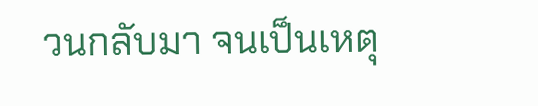วนกลับมา จนเป็นเหตุ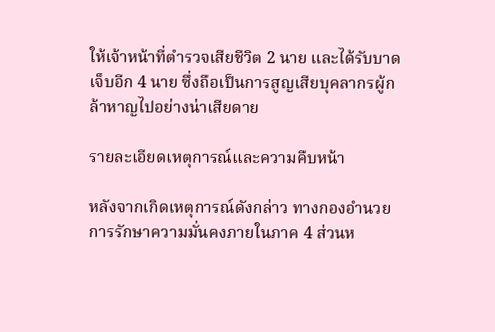ให้เจ้าหน้าที่ตำรวจเสียชีวิต 2 นาย และได้รับบาดเจ็บอีก 4 นาย ซึ่งถือเป็นการสูญเสียบุคลากรผู้กล้าหาญไปอย่างน่าเสียดาย

รายละเอียดเหตุการณ์และความคืบหน้า

หลังจากเกิดเหตุการณ์ดังกล่าว ทางกองอำนวยการรักษาความมั่นคงภายในภาค 4 ส่วนห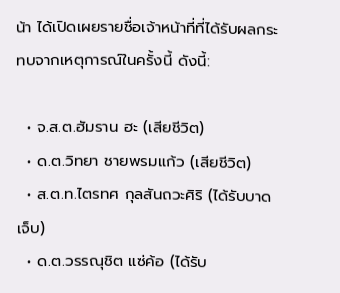น้า ได้เปิดเผยรายชื่อเจ้าหน้าที่ที่ได้รับผลกระทบจากเหตุการณ์ในครั้งนี้ ดังนี้:

  • จ.ส.ต.ฮัมราน ฮะ (เสียชีวิต)
  • ด.ต.วิทยา ชายพรมแก้ว (เสียชีวิต)
  • ส.ต.ท.ไตรทศ กุลสันถวะศิริ (ได้รับบาดเจ็บ)
  • ด.ต.วรรณุชิต แซ่ค้อ (ได้รับ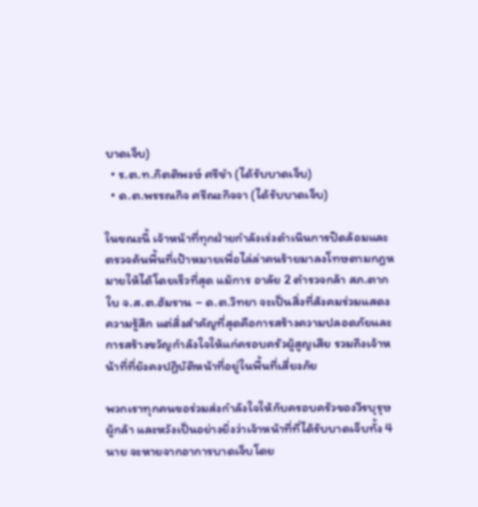บาดเจ็บ)
  • ร.ต.ท.กิตติพงษ์ ศรีขำ (ได้รับบาดเจ็บ)
  • ด.ต.พรรณกิจ ศรีณะกิจจา (ได้รับบาดเจ็บ)

ในขณะนี้ เจ้าหน้าที่ทุกฝ่ายกำลังเร่งดำเนินการปิดล้อมและตรวจค้นพื้นที่เป้าหมายเพื่อไล่ล่าคนร้ายมาลงโทษตามกฎหมายให้ได้โดยเร็วที่สุด แม้การ อาลัย 2 ตำรวจกล้า สภ.ตากใบ จ.ส.ต.ฮัมราน – ด.ต.วิทยา จะเป็นสิ่งที่สังคมร่วมแสดงความรู้สึก แต่สิ่งสำคัญที่สุดคือการสร้างความปลอดภัยและการสร้างขวัญกำลังใจให้แก่ครอบครัวผู้สูญเสีย รวมถึงเจ้าหน้าที่ที่ยังคงปฏิบัติหน้าที่อยู่ในพื้นที่เสี่ยงภัย

พวกเราทุกคนขอร่วมส่งกำลังใจให้กับครอบครัวของวีรบุรุษผู้กล้า และหวังเป็นอย่างยิ่งว่าเจ้าหน้าที่ที่ได้รับบาดเจ็บทั้ง 4 นาย จะหายจากอาการบาดเจ็บโดย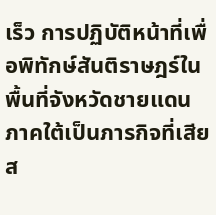เร็ว การปฏิบัติหน้าที่เพื่อพิทักษ์สันติราษฎร์ในพื้นที่จังหวัดชายแดนภาคใต้เป็นภารกิจที่เสียส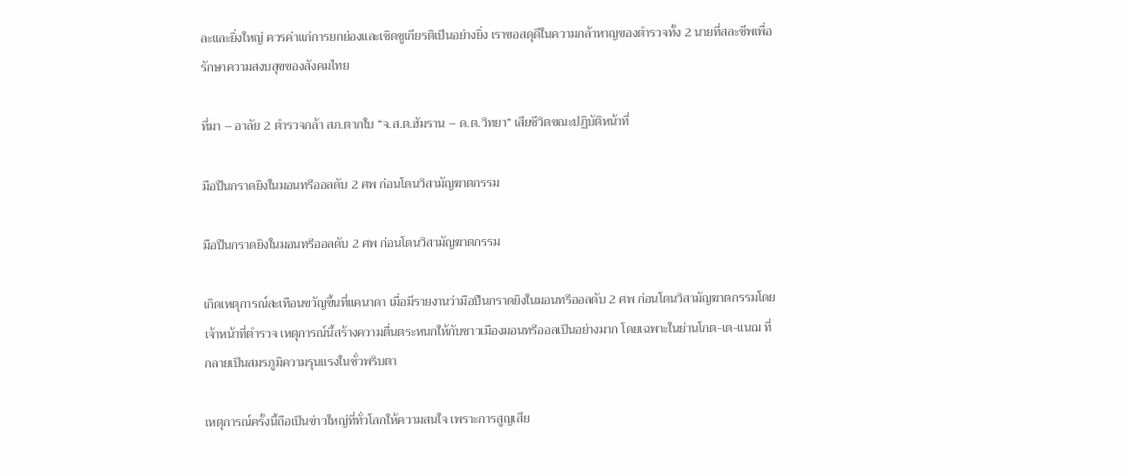ละและยิ่งใหญ่ ควรค่าแก่การยกย่องและเชิดชูเกียรติเป็นอย่างยิ่ง เราขอสดุดีในความกล้าหาญของตำรวจทั้ง 2 นายที่สละชีพเพื่อรักษาความสงบสุขของสังคมไทย

ที่มา – อาลัย 2 ตำรวจกล้า สภ.ตากใบ “จ.ส.ต.ฮัมราน – ด.ต.วิทยา” เสียชีวิตขณะปฏิบัติหน้าที่

มือปืนกราดยิงในมอนทรีออลดับ 2 ศพ ก่อนโดนวิสามัญฆาตกรรม

มือปืนกราดยิงในมอนทรีออลดับ 2 ศพ ก่อนโดนวิสามัญฆาตกรรม

เกิดเหตุการณ์สะเทือนขวัญขึ้นที่แคนาดา เมื่อมีรายงานว่ามือปืนกราดยิงในมอนทรีออลดับ 2 ศพ ก่อนโดนวิสามัญฆาตกรรมโดยเจ้าหน้าที่ตำรวจ เหตุการณ์นี้สร้างความตื่นตระหนกให้กับชาวเมืองมอนทรีออลเป็นอย่างมาก โดยเฉพาะในย่านโกต-เด-แนฌ ที่กลายเป็นสมรภูมิความรุนแรงในชั่วพริบตา

เหตุการณ์ครั้งนี้ถือเป็นข่าวใหญ่ที่ทั่วโลกให้ความสนใจ เพราะการสูญเสีย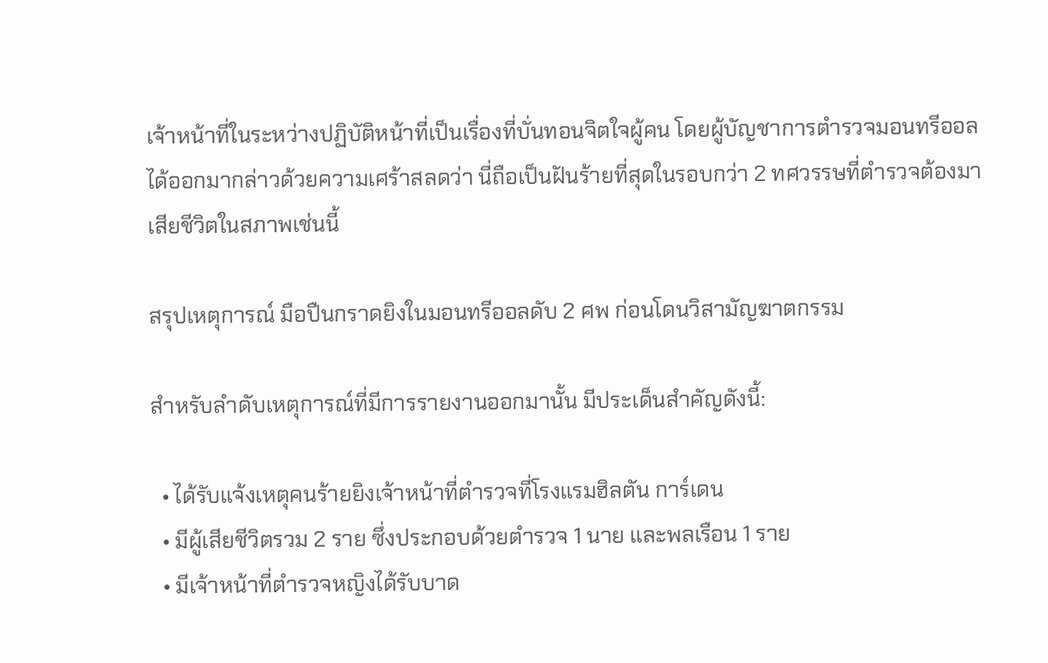เจ้าหน้าที่ในระหว่างปฏิบัติหน้าที่เป็นเรื่องที่บั่นทอนจิตใจผู้คน โดยผู้บัญชาการตำรวจมอนทรีออลได้ออกมากล่าวด้วยความเศร้าสลดว่า นี่ถือเป็นฝันร้ายที่สุดในรอบกว่า 2 ทศวรรษที่ตำรวจต้องมาเสียชีวิตในสภาพเช่นนี้

สรุปเหตุการณ์ มือปืนกราดยิงในมอนทรีออลดับ 2 ศพ ก่อนโดนวิสามัญฆาตกรรม

สำหรับลำดับเหตุการณ์ที่มีการรายงานออกมานั้น มีประเด็นสำคัญดังนี้:

  • ได้รับแจ้งเหตุคนร้ายยิงเจ้าหน้าที่ตำรวจที่โรงแรมฮิลตัน การ์เดน
  • มีผู้เสียชีวิตรวม 2 ราย ซึ่งประกอบด้วยตำรวจ 1 นาย และพลเรือน 1 ราย
  • มีเจ้าหน้าที่ตำรวจหญิงได้รับบาด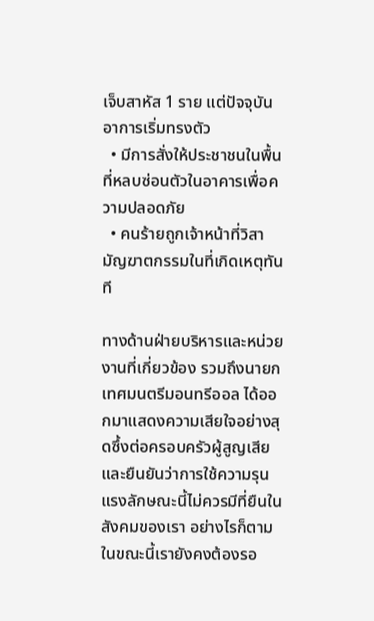เจ็บสาหัส 1 ราย แต่ปัจจุบันอาการเริ่มทรงตัว
  • มีการสั่งให้ประชาชนในพื้นที่หลบซ่อนตัวในอาคารเพื่อความปลอดภัย
  • คนร้ายถูกเจ้าหน้าที่วิสามัญฆาตกรรมในที่เกิดเหตุทันที

ทางด้านฝ่ายบริหารและหน่วยงานที่เกี่ยวข้อง รวมถึงนายกเทศมนตรีมอนทรีออล ได้ออกมาแสดงความเสียใจอย่างสุดซึ้งต่อครอบครัวผู้สูญเสีย และยืนยันว่าการใช้ความรุนแรงลักษณะนี้ไม่ควรมีที่ยืนในสังคมของเรา อย่างไรก็ตาม ในขณะนี้เรายังคงต้องรอ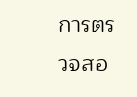การตรวจสอ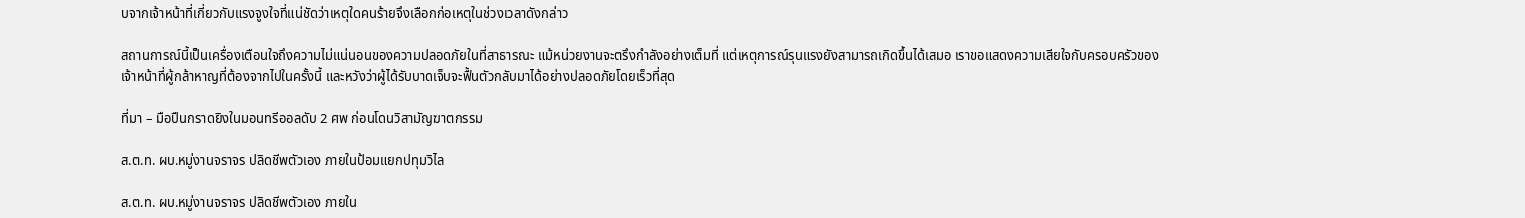บจากเจ้าหน้าที่เกี่ยวกับแรงจูงใจที่แน่ชัดว่าเหตุใดคนร้ายจึงเลือกก่อเหตุในช่วงเวลาดังกล่าว

สถานการณ์นี้เป็นเครื่องเตือนใจถึงความไม่แน่นอนของความปลอดภัยในที่สาธารณะ แม้หน่วยงานจะตรึงกำลังอย่างเต็มที่ แต่เหตุการณ์รุนแรงยังสามารถเกิดขึ้นได้เสมอ เราขอแสดงความเสียใจกับครอบครัวของเจ้าหน้าที่ผู้กล้าหาญที่ต้องจากไปในครั้งนี้ และหวังว่าผู้ได้รับบาดเจ็บจะฟื้นตัวกลับมาได้อย่างปลอดภัยโดยเร็วที่สุด

ที่มา – มือปืนกราดยิงในมอนทรีออลดับ 2 ศพ ก่อนโดนวิสามัญฆาตกรรม

ส.ต.ท. ผบ.หมู่งานจราจร ปลิดชีพตัวเอง ภายในป้อมแยกปทุมวิไล

ส.ต.ท. ผบ.หมู่งานจราจร ปลิดชีพตัวเอง ภายใน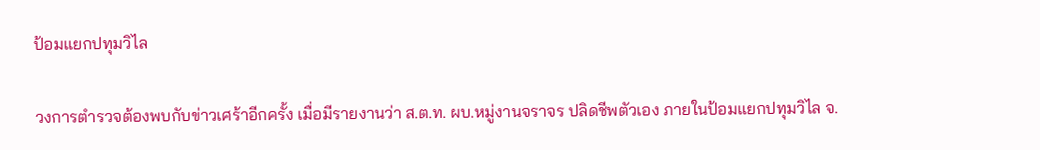ป้อมแยกปทุมวิไล

วงการตำรวจต้องพบกับข่าวเศร้าอีกครั้ง เมื่อมีรายงานว่า ส.ต.ท. ผบ.หมู่งานจราจร ปลิดชีพตัวเอง ภายในป้อมแยกปทุมวิไล จ.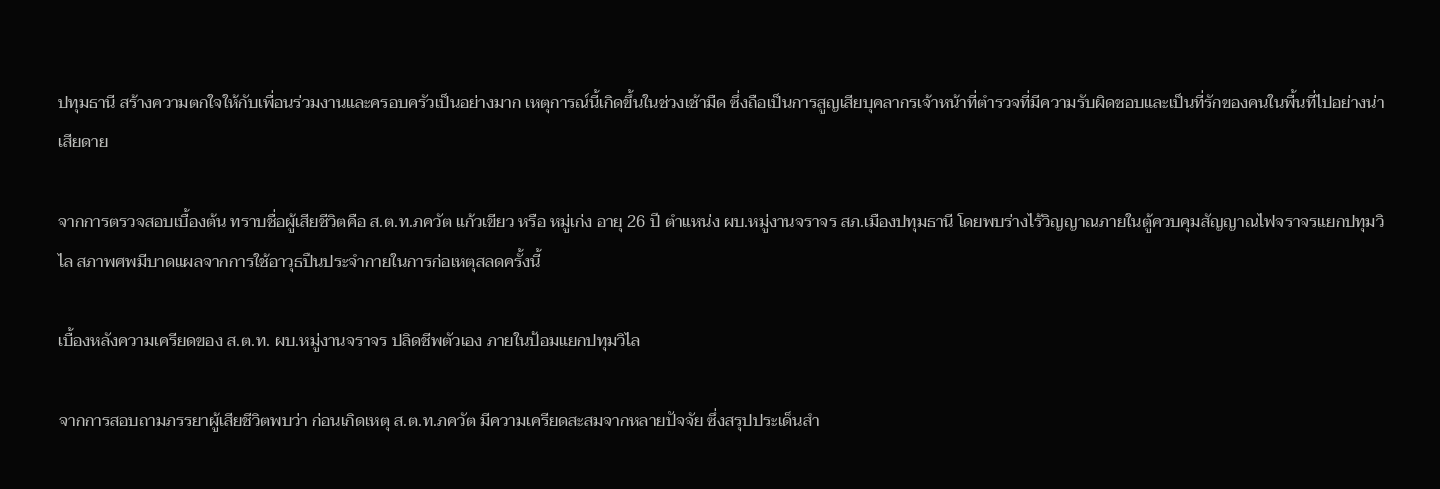ปทุมธานี สร้างความตกใจให้กับเพื่อนร่วมงานและครอบครัวเป็นอย่างมาก เหตุการณ์นี้เกิดขึ้นในช่วงเช้ามืด ซึ่งถือเป็นการสูญเสียบุคลากรเจ้าหน้าที่ตำรวจที่มีความรับผิดชอบและเป็นที่รักของคนในพื้นที่ไปอย่างน่าเสียดาย

จากการตรวจสอบเบื้องต้น ทราบชื่อผู้เสียชีวิตคือ ส.ต.ท.ภควัต แก้วเขียว หรือ หมู่เก่ง อายุ 26 ปี ตำแหน่ง ผบ.หมู่งานจราจร สภ.เมืองปทุมธานี โดยพบร่างไร้วิญญาณภายในตู้ควบคุมสัญญาณไฟจราจรแยกปทุมวิไล สภาพศพมีบาดแผลจากการใช้อาวุธปืนประจำกายในการก่อเหตุสลดครั้งนี้

เบื้องหลังความเครียดของ ส.ต.ท. ผบ.หมู่งานจราจร ปลิดชีพตัวเอง ภายในป้อมแยกปทุมวิไล

จากการสอบถามภรรยาผู้เสียชีวิตพบว่า ก่อนเกิดเหตุ ส.ต.ท.ภควัต มีความเครียดสะสมจากหลายปัจจัย ซึ่งสรุปประเด็นสำ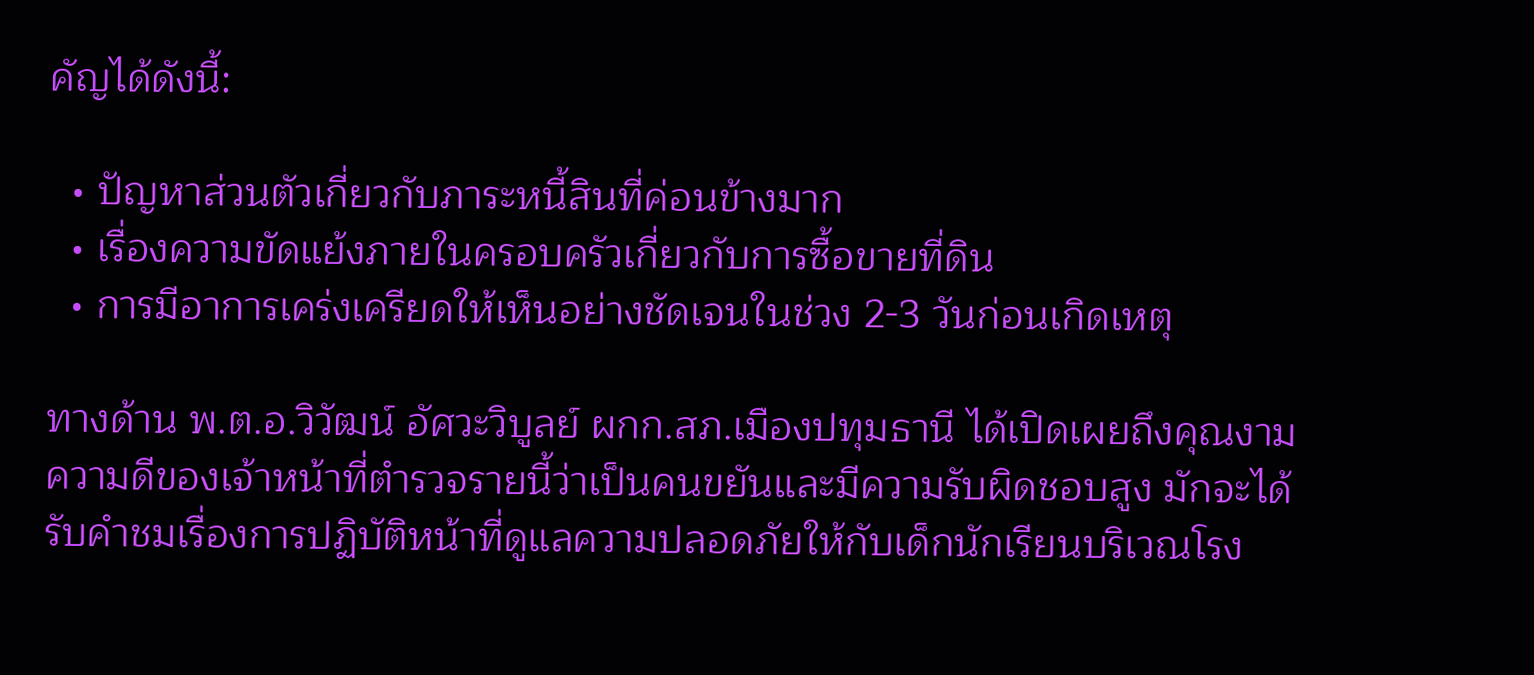คัญได้ดังนี้:

  • ปัญหาส่วนตัวเกี่ยวกับภาระหนี้สินที่ค่อนข้างมาก
  • เรื่องความขัดแย้งภายในครอบครัวเกี่ยวกับการซื้อขายที่ดิน
  • การมีอาการเคร่งเครียดให้เห็นอย่างชัดเจนในช่วง 2-3 วันก่อนเกิดเหตุ

ทางด้าน พ.ต.อ.วิวัฒน์ อัศวะวิบูลย์ ผกก.สภ.เมืองปทุมธานี ได้เปิดเผยถึงคุณงามความดีของเจ้าหน้าที่ตำรวจรายนี้ว่าเป็นคนขยันและมีความรับผิดชอบสูง มักจะได้รับคำชมเรื่องการปฏิบัติหน้าที่ดูแลความปลอดภัยให้กับเด็กนักเรียนบริเวณโรง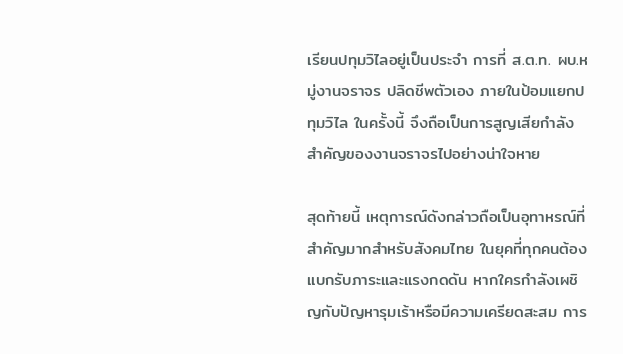เรียนปทุมวิไลอยู่เป็นประจำ การที่ ส.ต.ท. ผบ.หมู่งานจราจร ปลิดชีพตัวเอง ภายในป้อมแยกปทุมวิไล ในครั้งนี้ จึงถือเป็นการสูญเสียกำลังสำคัญของงานจราจรไปอย่างน่าใจหาย

สุดท้ายนี้ เหตุการณ์ดังกล่าวถือเป็นอุทาหรณ์ที่สำคัญมากสำหรับสังคมไทย ในยุคที่ทุกคนต้องแบกรับภาระและแรงกดดัน หากใครกำลังเผชิญกับปัญหารุมเร้าหรือมีความเครียดสะสม การ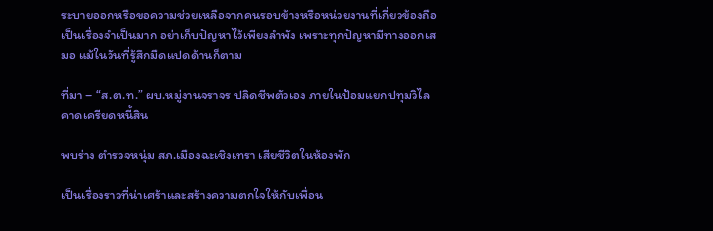ระบายออกหรือขอความช่วยเหลือจากคนรอบข้างหรือหน่วยงานที่เกี่ยวข้องถือเป็นเรื่องจำเป็นมาก อย่าเก็บปัญหาไว้เพียงลำพัง เพราะทุกปัญหามีทางออกเสมอ แม้ในวันที่รู้สึกมืดแปดด้านก็ตาม

ที่มา – “ส.ต.ท.” ผบ.หมู่งานจราจร ปลิดชีพตัวเอง ภายในป้อมแยกปทุมวิไล คาดเครียดหนี้สิน

พบร่าง ตำรวจหนุ่ม สภ.เมืองฉะเชิงเทรา เสียชีวิตในห้องพัก

เป็นเรื่องราวที่น่าเศร้าและสร้างความตกใจให้กับเพื่อน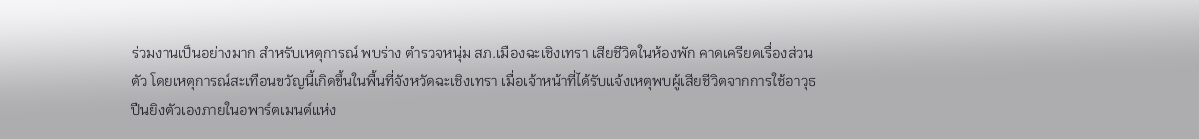ร่วมงานเป็นอย่างมาก สำหรับเหตุการณ์ พบร่าง ตำรวจหนุ่ม สภ.เมืองฉะเชิงเทรา เสียชีวิตในห้องพัก คาดเครียดเรื่องส่วนตัว โดยเหตุการณ์สะเทือนขวัญนี้เกิดขึ้นในพื้นที่จังหวัดฉะเชิงเทรา เมื่อเจ้าหน้าที่ได้รับแจ้งเหตุพบผู้เสียชีวิตจากการใช้อาวุธปืนยิงตัวเองภายในอพาร์ตเมนต์แห่ง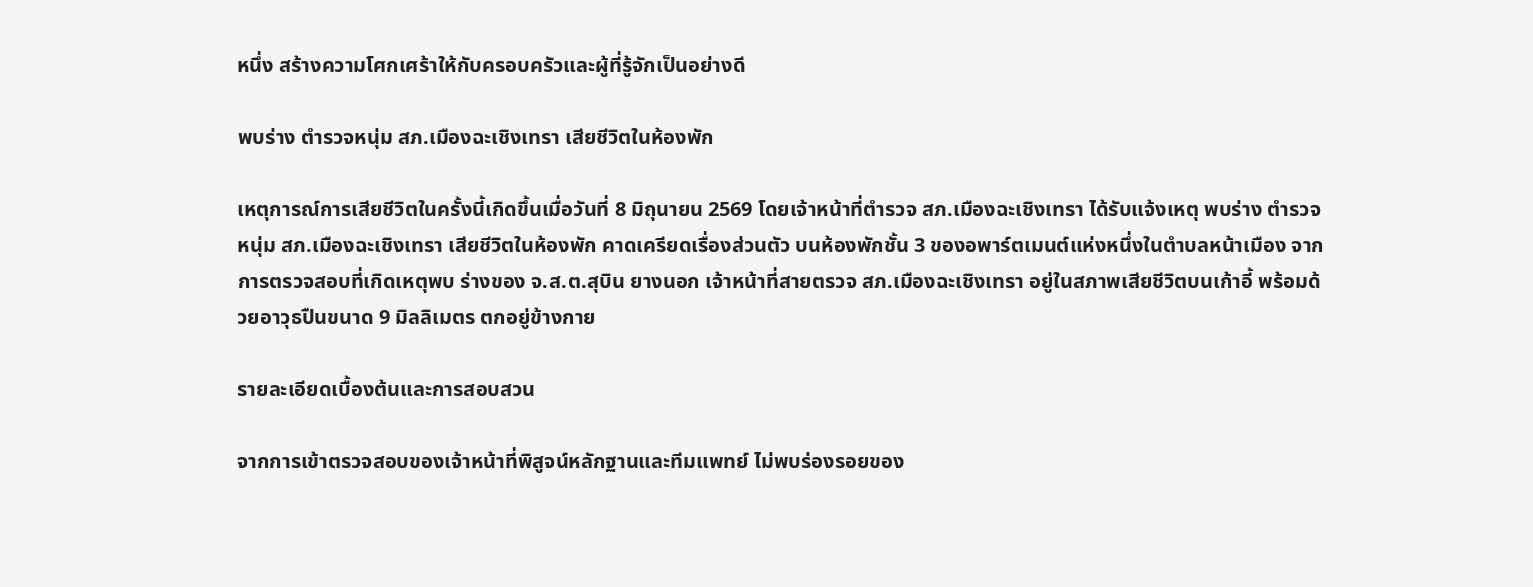หนึ่ง สร้างความโศกเศร้าให้กับครอบครัวและผู้ที่รู้จักเป็นอย่างดี

พบร่าง ตำรวจหนุ่ม สภ.เมืองฉะเชิงเทรา เสียชีวิตในห้องพัก

เหตุการณ์การเสียชีวิตในครั้งนี้เกิดขึ้นเมื่อวันที่ 8 มิถุนายน 2569 โดยเจ้าหน้าที่ตำรวจ สภ.เมืองฉะเชิงเทรา ได้รับแจ้งเหตุ พบร่าง ตำรวจหนุ่ม สภ.เมืองฉะเชิงเทรา เสียชีวิตในห้องพัก คาดเครียดเรื่องส่วนตัว บนห้องพักชั้น 3 ของอพาร์ตเมนต์แห่งหนึ่งในตำบลหน้าเมือง จากการตรวจสอบที่เกิดเหตุพบ ร่างของ จ.ส.ต.สุบิน ยางนอก เจ้าหน้าที่สายตรวจ สภ.เมืองฉะเชิงเทรา อยู่ในสภาพเสียชีวิตบนเก้าอี้ พร้อมด้วยอาวุธปืนขนาด 9 มิลลิเมตร ตกอยู่ข้างกาย

รายละเอียดเบื้องต้นและการสอบสวน

จากการเข้าตรวจสอบของเจ้าหน้าที่พิสูจน์หลักฐานและทีมแพทย์ ไม่พบร่องรอยของ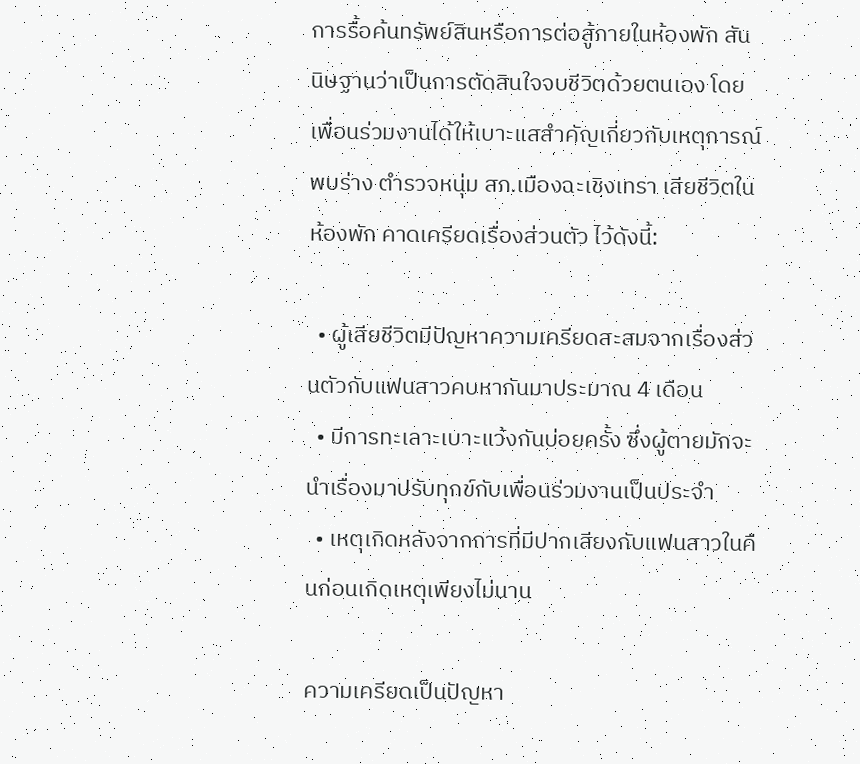การรื้อค้นทรัพย์สินหรือการต่อสู้ภายในห้องพัก สันนิษฐานว่าเป็นการตัดสินใจจบชีวิตด้วยตนเอง โดยเพื่อนร่วมงานได้ให้เบาะแสสำคัญเกี่ยวกับเหตุการณ์ พบร่าง ตำรวจหนุ่ม สภ.เมืองฉะเชิงเทรา เสียชีวิตในห้องพัก คาดเครียดเรื่องส่วนตัว ไว้ดังนี้:

  • ผู้เสียชีวิตมีปัญหาความเครียดสะสมจากเรื่องส่วนตัวกับแฟนสาวคบหากันมาประมาณ 4 เดือน
  • มีการทะเลาะเบาะแว้งกันบ่อยครั้ง ซึ่งผู้ตายมักจะนำเรื่องมาปรับทุกข์กับเพื่อนร่วมงานเป็นประจำ
  • เหตุเกิดหลังจากการที่มีปากเสียงกับแฟนสาวในคืนก่อนเกิดเหตุเพียงไม่นาน

ความเครียดเป็นปัญหา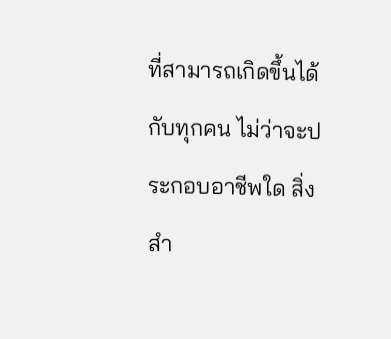ที่สามารถเกิดขึ้นได้กับทุกคน ไม่ว่าจะประกอบอาชีพใด สิ่งสำ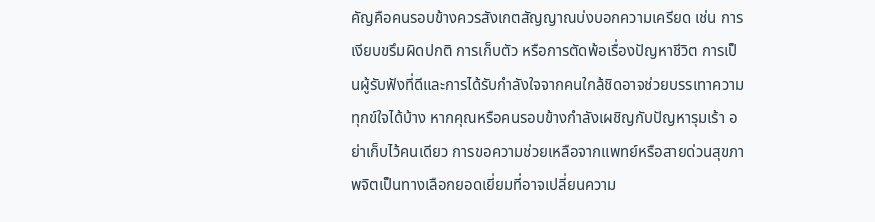คัญคือคนรอบข้างควรสังเกตสัญญาณบ่งบอกความเครียด เช่น การเงียบขรึมผิดปกติ การเก็บตัว หรือการตัดพ้อเรื่องปัญหาชีวิต การเป็นผู้รับฟังที่ดีและการได้รับกำลังใจจากคนใกล้ชิดอาจช่วยบรรเทาความทุกข์ใจได้บ้าง หากคุณหรือคนรอบข้างกำลังเผชิญกับปัญหารุมเร้า อย่าเก็บไว้คนเดียว การขอความช่วยเหลือจากแพทย์หรือสายด่วนสุขภาพจิตเป็นทางเลือกยอดเยี่ยมที่อาจเปลี่ยนความ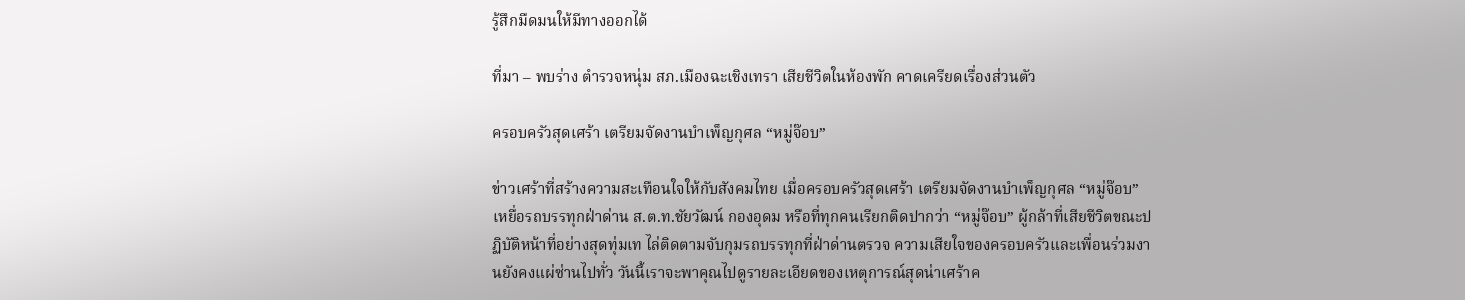รู้สึกมืดมนให้มีทางออกได้

ที่มา – พบร่าง ตำรวจหนุ่ม สภ.เมืองฉะเชิงเทรา เสียชีวิตในห้องพัก คาดเครียดเรื่องส่วนตัว

ครอบครัวสุดเศร้า เตรียมจัดงานบำเพ็ญกุศล “หมู่จ๊อบ”

ข่าวเศร้าที่สร้างความสะเทือนใจให้กับสังคมไทย เมื่อครอบครัวสุดเศร้า เตรียมจัดงานบำเพ็ญกุศล “หมู่จ๊อบ” เหยื่อรถบรรทุกฝ่าด่าน ส.ต.ท.ชัยวัฒน์ กองอุดม หรือที่ทุกคนเรียกติดปากว่า “หมู่จ๊อบ” ผู้กล้าที่เสียชีวิตขณะปฏิบัติหน้าที่อย่างสุดทุ่มเท ไล่ติดตามจับกุมรถบรรทุกที่ฝ่าด่านตรวจ ความเสียใจของครอบครัวและเพื่อนร่วมงานยังคงแผ่ซ่านไปทั่ว วันนี้เราจะพาคุณไปดูรายละเอียดของเหตุการณ์สุดน่าเศร้าค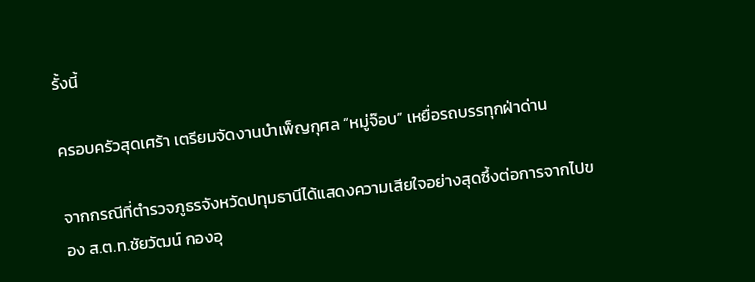รั้งนี้

ครอบครัวสุดเศร้า เตรียมจัดงานบำเพ็ญกุศล “หมู่จ๊อบ” เหยื่อรถบรรทุกฝ่าด่าน

จากกรณีที่ตำรวจภูธรจังหวัดปทุมธานีได้แสดงความเสียใจอย่างสุดซึ้งต่อการจากไปของ ส.ต.ท.ชัยวัฒน์ กองอุ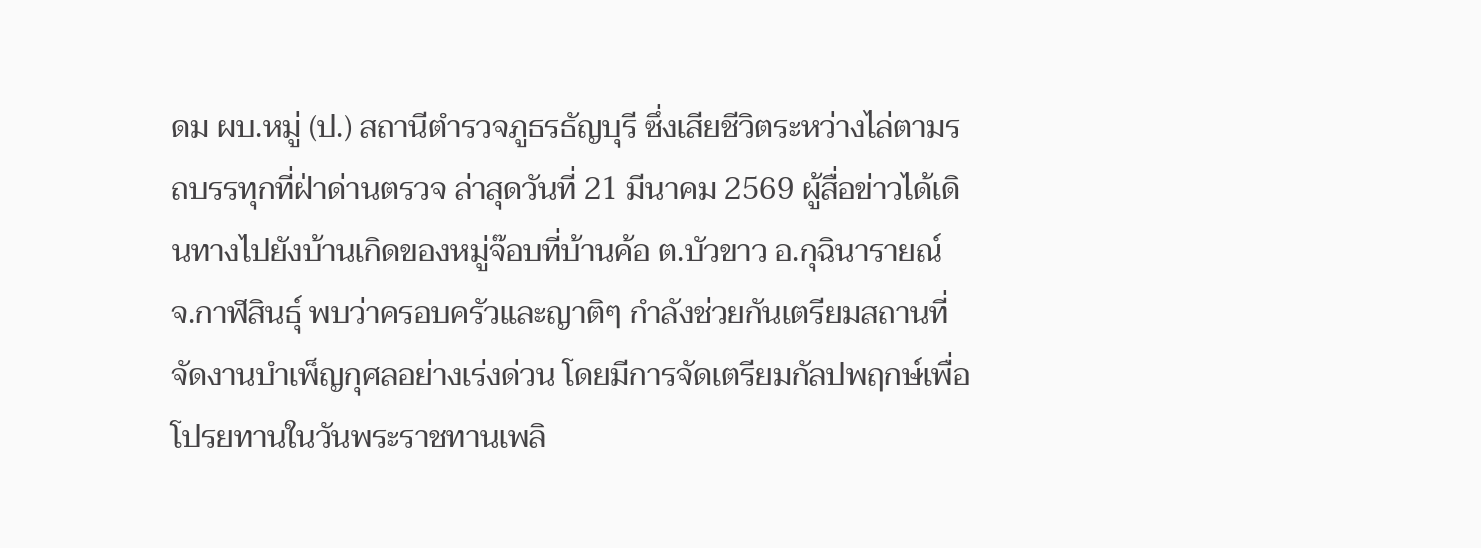ดม ผบ.หมู่ (ป.) สถานีตำรวจภูธรธัญบุรี ซึ่งเสียชีวิตระหว่างไล่ตามรถบรรทุกที่ฝ่าด่านตรวจ ล่าสุดวันที่ 21 มีนาคม 2569 ผู้สื่อข่าวได้เดินทางไปยังบ้านเกิดของหมู่จ๊อบที่บ้านค้อ ต.บัวขาว อ.กุฉินารายณ์ จ.กาฬสินธุ์ พบว่าครอบครัวและญาติๆ กำลังช่วยกันเตรียมสถานที่จัดงานบำเพ็ญกุศลอย่างเร่งด่วน โดยมีการจัดเตรียมกัลปพฤกษ์เพื่อโปรยทานในวันพระราชทานเพลิ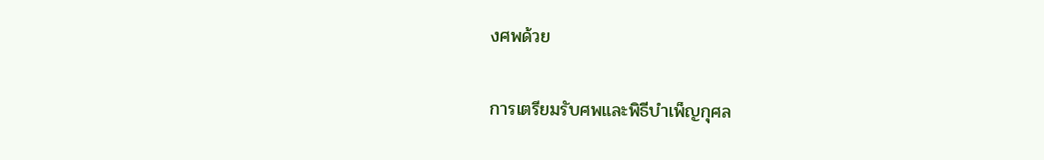งศพด้วย

การเตรียมรับศพและพิธีบำเพ็ญกุศล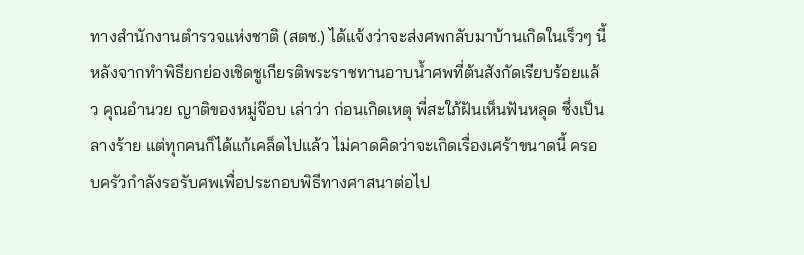ทางสำนักงานตำรวจแห่งชาติ (สตช.) ได้แจ้งว่าจะส่งศพกลับมาบ้านเกิดในเร็วๆ นี้ หลังจากทำพิธียกย่องเชิดชูเกียรติพระราชทานอาบน้ำศพที่ต้นสังกัดเรียบร้อยแล้ว คุณอำนวย ญาติของหมู่จ๊อบ เล่าว่า ก่อนเกิดเหตุ พี่สะใภ้ฝันเห็นฟันหลุด ซึ่งเป็นลางร้าย แต่ทุกคนก็ได้แก้เคล็ดไปแล้ว ไม่คาดคิดว่าจะเกิดเรื่องเศร้าขนาดนี้ ครอบครัวกำลังรอรับศพเพื่อประกอบพิธีทางศาสนาต่อไป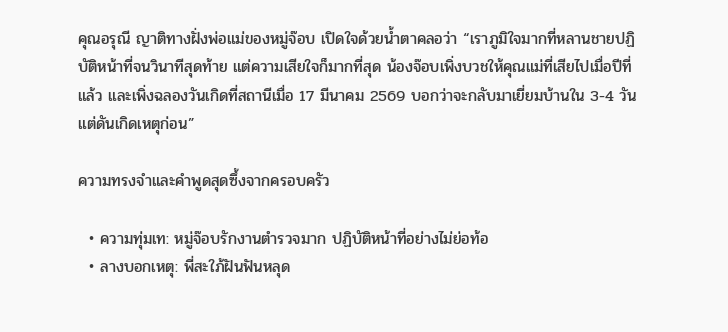คุณอรุณี ญาติทางฝั่งพ่อแม่ของหมู่จ๊อบ เปิดใจด้วยน้ำตาคลอว่า “เราภูมิใจมากที่หลานชายปฏิบัติหน้าที่จนวินาทีสุดท้าย แต่ความเสียใจก็มากที่สุด น้องจ๊อบเพิ่งบวชให้คุณแม่ที่เสียไปเมื่อปีที่แล้ว และเพิ่งฉลองวันเกิดที่สถานีเมื่อ 17 มีนาคม 2569 บอกว่าจะกลับมาเยี่ยมบ้านใน 3-4 วัน แต่ดันเกิดเหตุก่อน”

ความทรงจำและคำพูดสุดซึ้งจากครอบครัว

  • ความทุ่มเท: หมู่จ๊อบรักงานตำรวจมาก ปฏิบัติหน้าที่อย่างไม่ย่อท้อ
  • ลางบอกเหตุ: พี่สะใภ้ฝันฟันหลุด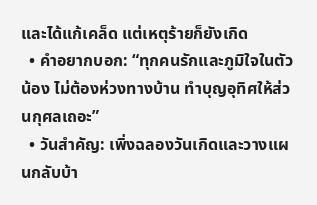และได้แก้เคล็ด แต่เหตุร้ายก็ยังเกิด
  • คำอยากบอก: “ทุกคนรักและภูมิใจในตัวน้อง ไม่ต้องห่วงทางบ้าน ทำบุญอุทิศให้ส่วนกุศลเถอะ”
  • วันสำคัญ: เพิ่งฉลองวันเกิดและวางแผนกลับบ้า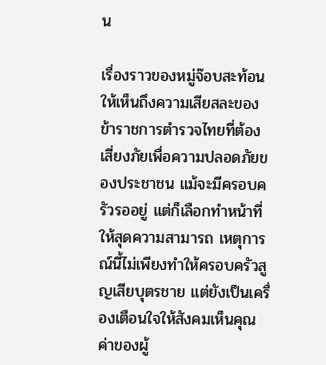น

เรื่องราวของหมู่จ๊อบสะท้อนให้เห็นถึงความเสียสละของข้าราชการตำรวจไทยที่ต้องเสี่ยงภัยเพื่อความปลอดภัยของประชาชน แม้จะมีครอบครัวรออยู่ แต่ก็เลือกทำหน้าที่ให้สุดความสามารถ เหตุการณ์นี้ไม่เพียงทำให้ครอบครัวสูญเสียบุตรชาย แต่ยังเป็นเครื่องเตือนใจให้สังคมเห็นคุณค่าของผู้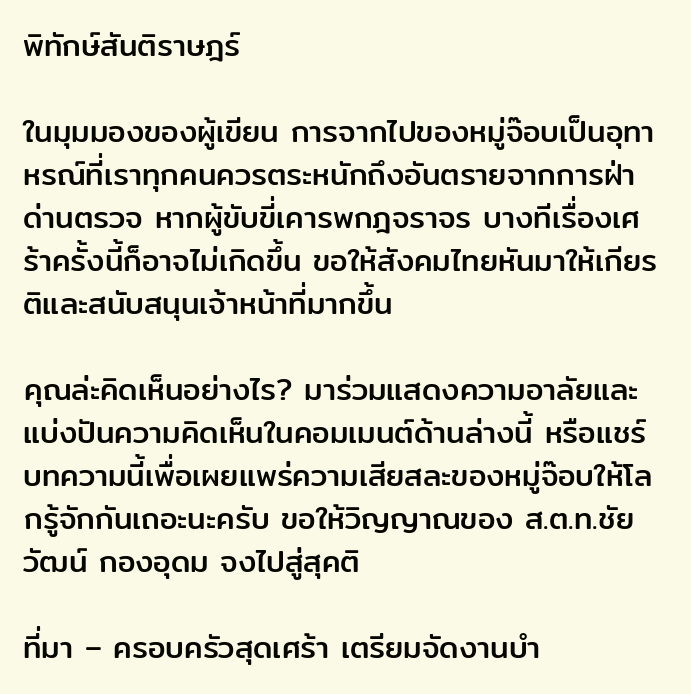พิทักษ์สันติราษฎร์

ในมุมมองของผู้เขียน การจากไปของหมู่จ๊อบเป็นอุทาหรณ์ที่เราทุกคนควรตระหนักถึงอันตรายจากการฝ่าด่านตรวจ หากผู้ขับขี่เคารพกฎจราจร บางทีเรื่องเศร้าครั้งนี้ก็อาจไม่เกิดขึ้น ขอให้สังคมไทยหันมาให้เกียรติและสนับสนุนเจ้าหน้าที่มากขึ้น

คุณล่ะคิดเห็นอย่างไร? มาร่วมแสดงความอาลัยและแบ่งปันความคิดเห็นในคอมเมนต์ด้านล่างนี้ หรือแชร์บทความนี้เพื่อเผยแพร่ความเสียสละของหมู่จ๊อบให้โลกรู้จักกันเถอะนะครับ ขอให้วิญญาณของ ส.ต.ท.ชัยวัฒน์ กองอุดม จงไปสู่สุคติ

ที่มา – ครอบครัวสุดเศร้า เตรียมจัดงานบำ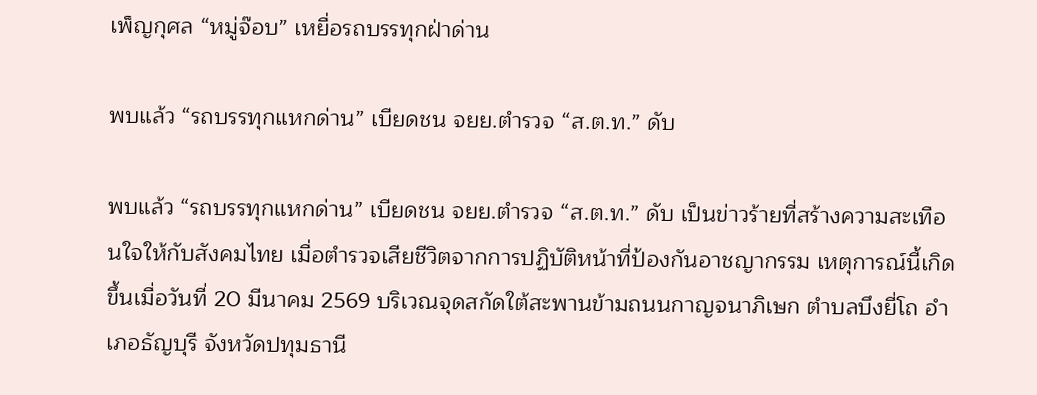เพ็ญกุศล “หมู่จ๊อบ” เหยื่อรถบรรทุกฝ่าด่าน

พบแล้ว “รถบรรทุกแหกด่าน” เบียดชน จยย.ตำรวจ “ส.ต.ท.” ดับ

พบแล้ว “รถบรรทุกแหกด่าน” เบียดชน จยย.ตำรวจ “ส.ต.ท.” ดับ เป็นข่าวร้ายที่สร้างความสะเทือนใจให้กับสังคมไทย เมื่อตำรวจเสียชีวิตจากการปฏิบัติหน้าที่ป้องกันอาชญากรรม เหตุการณ์นี้เกิดขึ้นเมื่อวันที่ 20 มีนาคม 2569 บริเวณจุดสกัดใต้สะพานข้ามถนนกาญจนาภิเษก ตำบลบึงยี่โถ อำเภอธัญบุรี จังหวัดปทุมธานี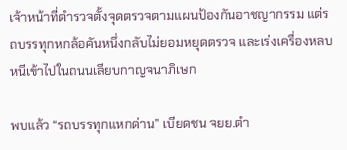เจ้าหน้าที่ตำรวจตั้งจุดตรวจตามแผนป้องกันอาชญากรรม แต่รถบรรทุกหกล้อคันหนึ่งกลับไม่ยอมหยุดตรวจ และเร่งเครื่องหลบหนีเข้าไปในถนนเลียบกาญจนาภิเษก

พบแล้ว “รถบรรทุกแหกด่าน” เบียดชน จยย.ตำ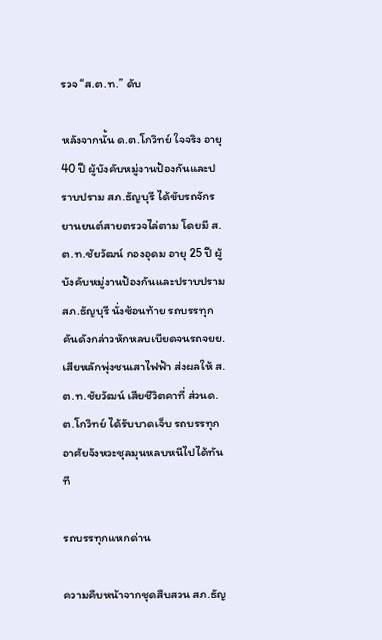รวจ “ส.ต.ท.” ดับ

หลังจากนั้น ด.ต.โกวิทย์ ใจจริง อายุ 40 ปี ผู้บังคับหมู่งานป้องกันและปราบปราม สภ.ธัญบุรี ได้ขับรถจักรยานยนต์สายตรวจไล่ตาม โดยมี ส.ต.ท.ชัยวัฒน์ กองอุดม อายุ 25 ปี ผู้บังคับหมู่งานป้องกันและปราบปราม สภ.ธัญบุรี นั่งซ้อนท้าย รถบรรทุกคันดังกล่าวหักหลบเบียดจนรถจยย.เสียหลักพุ่งชนเสาไฟฟ้า ส่งผลให้ ส.ต.ท.ชัยวัฒน์ เสียชีวิตคาที่ ส่วนด.ต.โกวิทย์ ได้รับบาดเจ็บ รถบรรทุกอาศัยจังหวะชุลมุนหลบหนีไปได้ทันที

รถบรรทุกแหกด่าน

ความคืบหน้าจากชุดสืบสวน สภ.ธัญ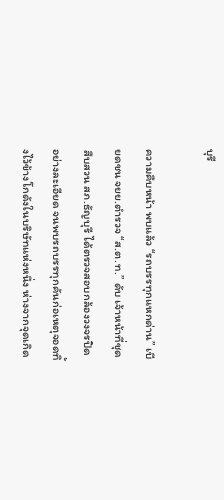บุรี

ความคืบหน้า พบแล้ว “รถบรรทุกแหกด่าน” เบียดชน จยย.ตำรวจ “ส.ต.ท.” ดับ เจ้าหน้าที่ชุดสืบสวน สภ.ธัญบุรี ได้ตรวจสอบกล้องวงจรปิดอย่างละเอียด จนพบรถบรรทุกคันก่อเหตุจอดทิ้งไว้ข้างโกดังในบริษัทแห่งหนึ่ง ห่างจากจุดเกิด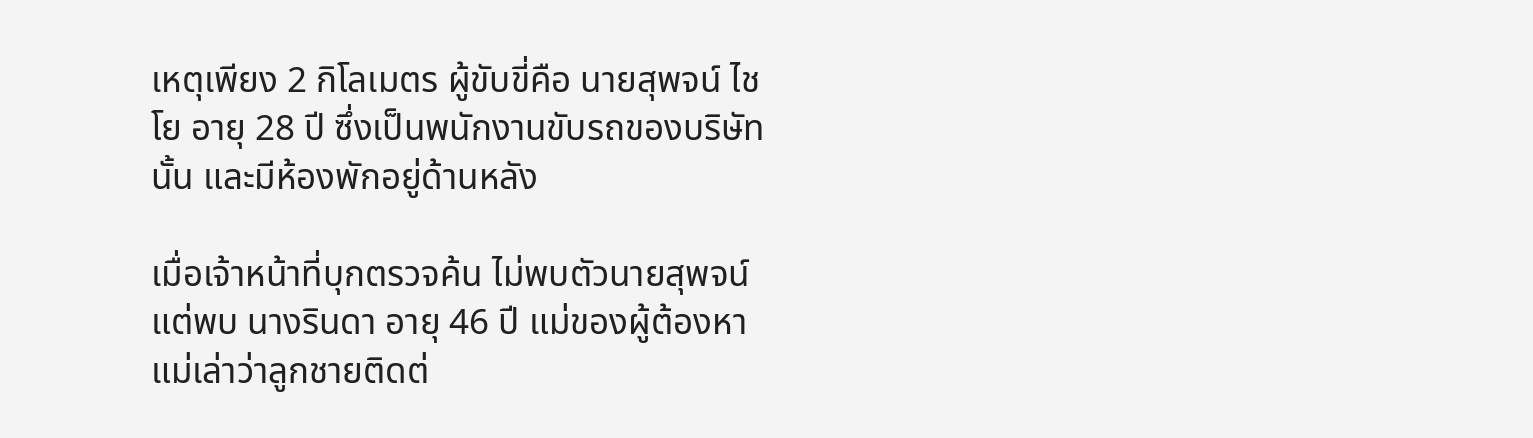เหตุเพียง 2 กิโลเมตร ผู้ขับขี่คือ นายสุพจน์ ไชโย อายุ 28 ปี ซึ่งเป็นพนักงานขับรถของบริษัทนั้น และมีห้องพักอยู่ด้านหลัง

เมื่อเจ้าหน้าที่บุกตรวจค้น ไม่พบตัวนายสุพจน์ แต่พบ นางรินดา อายุ 46 ปี แม่ของผู้ต้องหา แม่เล่าว่าลูกชายติดต่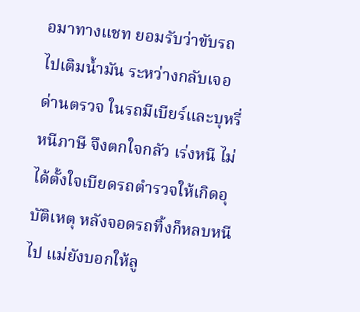อมาทางแชท ยอมรับว่าขับรถไปเติมน้ำมัน ระหว่างกลับเจอด่านตรวจ ในรถมีเบียร์และบุหรี่หนีภาษี จึงตกใจกลัว เร่งหนี ไม่ได้ตั้งใจเบียดรถตำรวจให้เกิดอุบัติเหตุ หลังจอดรถทิ้งก็หลบหนีไป แม่ยังบอกให้ลู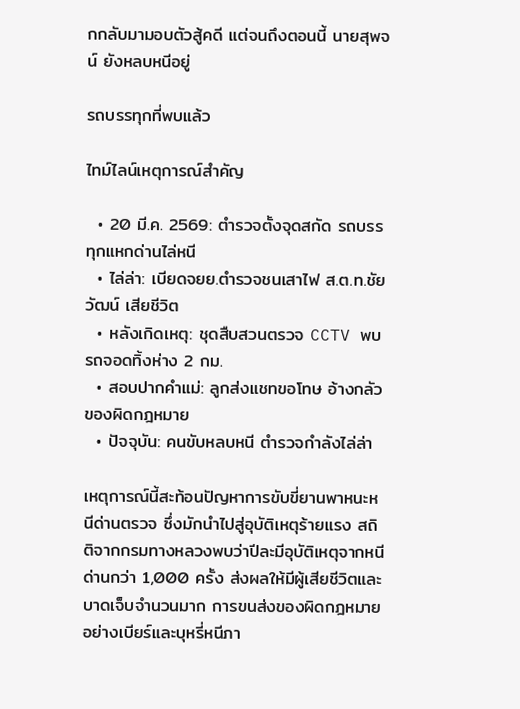กกลับมามอบตัวสู้คดี แต่จนถึงตอนนี้ นายสุพจน์ ยังหลบหนีอยู่

รถบรรทุกที่พบแล้ว

ไทม์ไลน์เหตุการณ์สำคัญ

  • 20 มี.ค. 2569: ตำรวจตั้งจุดสกัด รถบรรทุกแหกด่านไล่หนี
  • ไล่ล่า: เบียดจยย.ตำรวจชนเสาไฟ ส.ต.ท.ชัยวัฒน์ เสียชีวิต
  • หลังเกิดเหตุ: ชุดสืบสวนตรวจ CCTV พบรถจอดทิ้งห่าง 2 กม.
  • สอบปากคำแม่: ลูกส่งแชทขอโทษ อ้างกลัวของผิดกฎหมาย
  • ปัจจุบัน: คนขับหลบหนี ตำรวจกำลังไล่ล่า

เหตุการณ์นี้สะท้อนปัญหาการขับขี่ยานพาหนะหนีด่านตรวจ ซึ่งมักนำไปสู่อุบัติเหตุร้ายแรง สถิติจากกรมทางหลวงพบว่าปีละมีอุบัติเหตุจากหนีด่านกว่า 1,000 ครั้ง ส่งผลให้มีผู้เสียชีวิตและบาดเจ็บจำนวนมาก การขนส่งของผิดกฎหมายอย่างเบียร์และบุหรี่หนีภา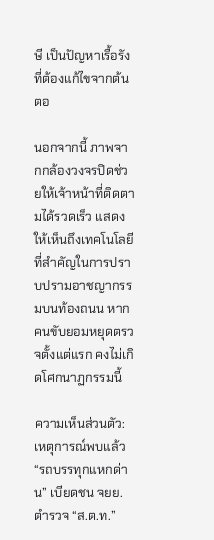ษี เป็นปัญหาเรื้อรังที่ต้องแก้ไขจากต้นตอ

นอกจากนี้ ภาพจากกล้องวงจรปิดช่วยให้เจ้าหน้าที่ติดตามได้รวดเร็ว แสดงให้เห็นถึงเทคโนโลยีที่สำคัญในการปราบปรามอาชญากรรมบนท้องถนน หากคนขับยอมหยุดตรวจตั้งแต่แรก คงไม่เกิดโศกนาฏกรรมนี้

ความเห็นส่วนตัว: เหตุการณ์พบแล้ว “รถบรรทุกแหกด่าน” เบียดชน จยย.ตำรวจ “ส.ต.ท.”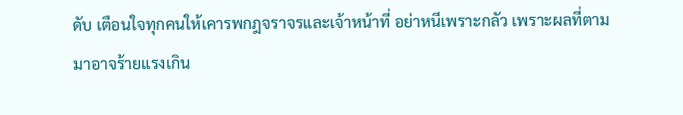ดับ เตือนใจทุกคนให้เคารพกฎจราจรและเจ้าหน้าที่ อย่าหนีเพราะกลัว เพราะผลที่ตามมาอาจร้ายแรงเกิน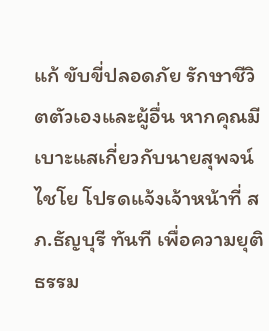แก้ ขับขี่ปลอดภัย รักษาชีวิตตัวเองและผู้อื่น หากคุณมีเบาะแสเกี่ยวกับนายสุพจน์ ไชโย โปรดแจ้งเจ้าหน้าที่ สภ.ธัญบุรี ทันที เพื่อความยุติธรรม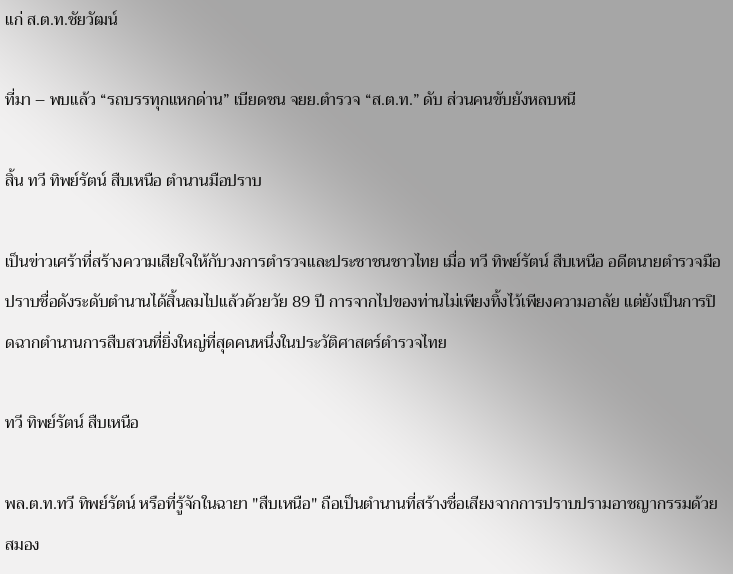แก่ ส.ต.ท.ชัยวัฒน์

ที่มา – พบแล้ว “รถบรรทุกแหกด่าน” เบียดชน จยย.ตำรวจ “ส.ต.ท.” ดับ ส่วนคนขับยังหลบหนี

สิ้น ทวี ทิพย์รัตน์ สืบเหนือ ตำนานมือปราบ

เป็นข่าวเศร้าที่สร้างความเสียใจให้กับวงการตำรวจและประชาชนชาวไทย เมื่อ ทวี ทิพย์รัตน์ สืบเหนือ อดีตนายตำรวจมือปราบชื่อดังระดับตำนานได้สิ้นลมไปแล้วด้วยวัย 89 ปี การจากไปของท่านไม่เพียงทิ้งไว้เพียงความอาลัย แต่ยังเป็นการปิดฉากตำนานการสืบสวนที่ยิ่งใหญ่ที่สุดคนหนึ่งในประวัติศาสตร์ตำรวจไทย

ทวี ทิพย์รัตน์ สืบเหนือ

พล.ต.ท.ทวี ทิพย์รัตน์ หรือที่รู้จักในฉายา "สืบเหนือ" ถือเป็นตำนานที่สร้างชื่อเสียงจากการปราบปรามอาชญากรรมด้วยสมอง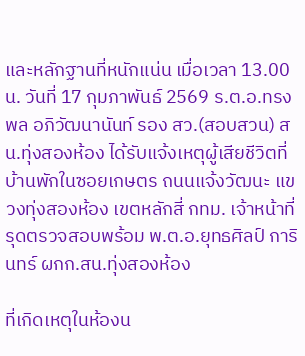และหลักฐานที่หนักแน่น เมื่อเวลา 13.00 น. วันที่ 17 กุมภาพันธ์ 2569 ร.ต.อ.ทรงพล อภิวัฒนานันท์ รอง สว.(สอบสวน) สน.ทุ่งสองห้อง ได้รับแจ้งเหตุผู้เสียชีวิตที่บ้านพักในซอยเกษตร ถนนแจ้งวัฒนะ แขวงทุ่งสองห้อง เขตหลักสี่ กทม. เจ้าหน้าที่รุดตรวจสอบพร้อม พ.ต.อ.ยุทธศิลป์ การินทร์ ผกก.สน.ทุ่งสองห้อง

ที่เกิดเหตุในห้องน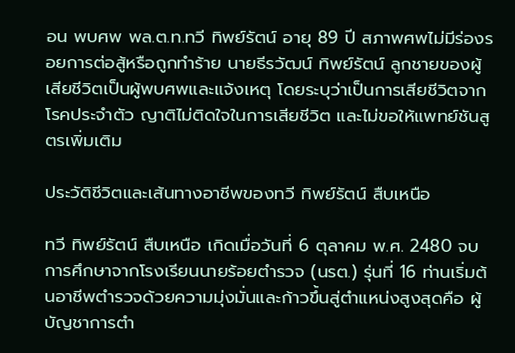อน พบศพ พล.ต.ท.ทวี ทิพย์รัตน์ อายุ 89 ปี สภาพศพไม่มีร่องรอยการต่อสู้หรือถูกทำร้าย นายธีรวัฒน์ ทิพย์รัตน์ ลูกชายของผู้เสียชีวิตเป็นผู้พบศพและแจ้งเหตุ โดยระบุว่าเป็นการเสียชีวิตจากโรคประจำตัว ญาติไม่ติดใจในการเสียชีวิต และไม่ขอให้แพทย์ชันสูตรเพิ่มเติม

ประวัติชีวิตและเส้นทางอาชีพของทวี ทิพย์รัตน์ สืบเหนือ

ทวี ทิพย์รัตน์ สืบเหนือ เกิดเมื่อวันที่ 6 ตุลาคม พ.ศ. 2480 จบการศึกษาจากโรงเรียนนายร้อยตำรวจ (นรต.) รุ่นที่ 16 ท่านเริ่มต้นอาชีพตำรวจด้วยความมุ่งมั่นและก้าวขึ้นสู่ตำแหน่งสูงสุดคือ ผู้บัญชาการตำ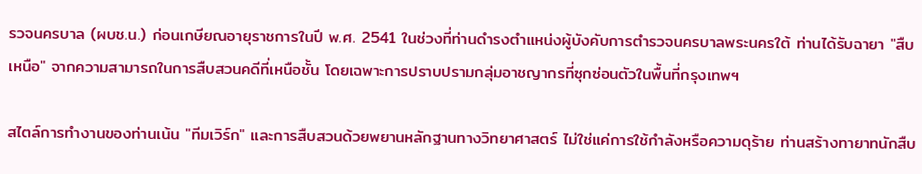รวจนครบาล (ผบช.น.) ก่อนเกษียณอายุราชการในปี พ.ศ. 2541 ในช่วงที่ท่านดำรงตำแหน่งผู้บังคับการตำรวจนครบาลพระนครใต้ ท่านได้รับฉายา "สืบเหนือ" จากความสามารถในการสืบสวนคดีที่เหนือชั้น โดยเฉพาะการปราบปรามกลุ่มอาชญากรที่ซุกซ่อนตัวในพื้นที่กรุงเทพฯ

สไตล์การทำงานของท่านเน้น "ทีมเวิร์ก" และการสืบสวนด้วยพยานหลักฐานทางวิทยาศาสตร์ ไม่ใช่แค่การใช้กำลังหรือความดุร้าย ท่านสร้างทายาทนักสืบ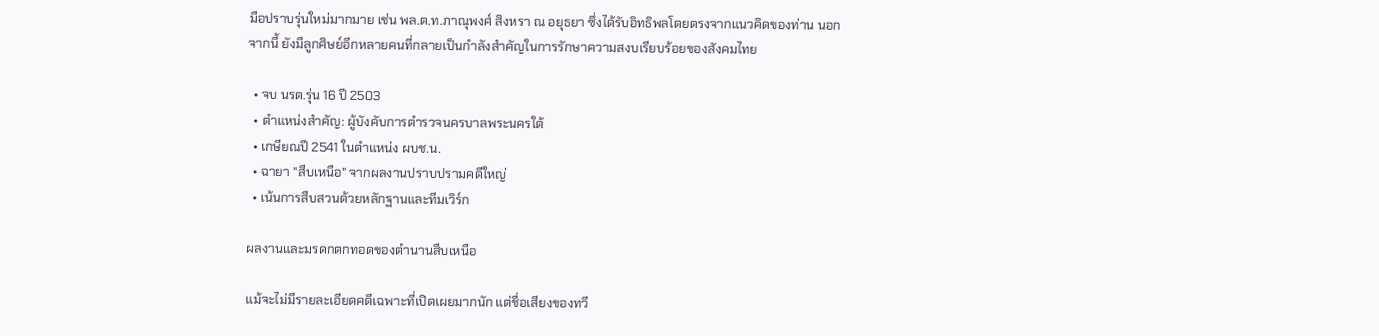มือปราบรุ่นใหม่มากมาย เช่น พล.ต.ท.ภาณุพงศ์ สิงหรา ณ อยุธยา ซึ่งได้รับอิทธิพลโดยตรงจากแนวคิดของท่าน นอกจากนี้ ยังมีลูกศิษย์อีกหลายคนที่กลายเป็นกำลังสำคัญในการรักษาความสงบเรียบร้อยของสังคมไทย

  • จบ นรต.รุ่น 16 ปี 2503
  • ตำแหน่งสำคัญ: ผู้บังคับการตำรวจนครบาลพระนครใต้
  • เกษียณปี 2541 ในตำแหน่ง ผบช.น.
  • ฉายา "สืบเหนือ" จากผลงานปราบปรามคดีใหญ่
  • เน้นการสืบสวนด้วยหลักฐานและทีมเวิร์ก

ผลงานและมรดกตกทอดของตำนานสืบเหนือ

แม้จะไม่มีรายละเอียดคดีเฉพาะที่เปิดเผยมากนัก แต่ชื่อเสียงของทวี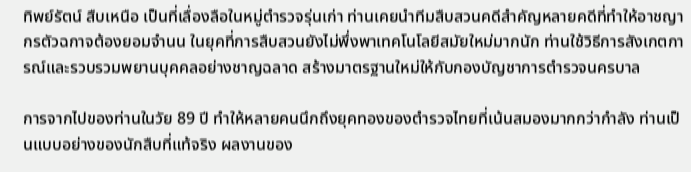ทิพย์รัตน์ สืบเหนือ เป็นที่เลื่องลือในหมู่ตำรวจรุ่นเก่า ท่านเคยนำทีมสืบสวนคดีสำคัญหลายคดีที่ทำให้อาชญากรตัวฉกาจต้องยอมจำนน ในยุคที่การสืบสวนยังไม่พึ่งพาเทคโนโลยีสมัยใหม่มากนัก ท่านใช้วิธีการสังเกตการณ์และรวบรวมพยานบุคคลอย่างชาญฉลาด สร้างมาตรฐานใหม่ให้กับกองบัญชาการตำรวจนครบาล

การจากไปของท่านในวัย 89 ปี ทำให้หลายคนนึกถึงยุคทองของตำรวจไทยที่เน้นสมองมากกว่ากำลัง ท่านเป็นแบบอย่างของนักสืบที่แท้จริง ผลงานของ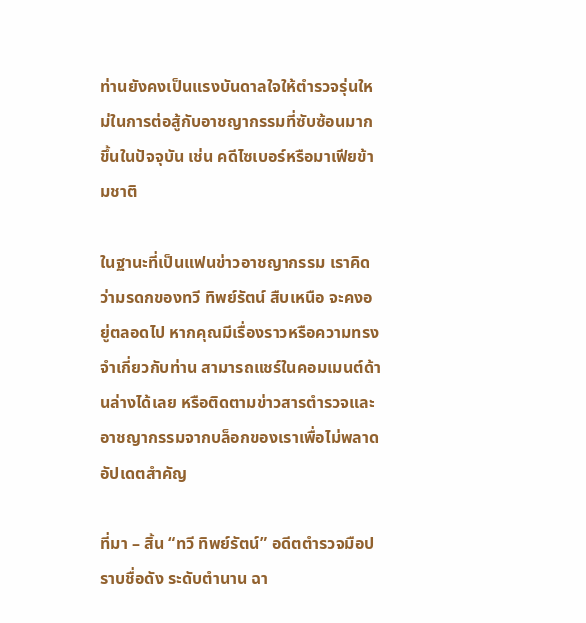ท่านยังคงเป็นแรงบันดาลใจให้ตำรวจรุ่นใหม่ในการต่อสู้กับอาชญากรรมที่ซับซ้อนมากขึ้นในปัจจุบัน เช่น คดีไซเบอร์หรือมาเฟียข้ามชาติ

ในฐานะที่เป็นแฟนข่าวอาชญากรรม เราคิดว่ามรดกของทวี ทิพย์รัตน์ สืบเหนือ จะคงอยู่ตลอดไป หากคุณมีเรื่องราวหรือความทรงจำเกี่ยวกับท่าน สามารถแชร์ในคอมเมนต์ด้านล่างได้เลย หรือติดตามข่าวสารตำรวจและอาชญากรรมจากบล็อกของเราเพื่อไม่พลาดอัปเดตสำคัญ

ที่มา – สิ้น “ทวี ทิพย์รัตน์” อดีตตำรวจมือปราบชื่อดัง ระดับตำนาน ฉา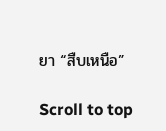ยา “สืบเหนือ”

Scroll to top